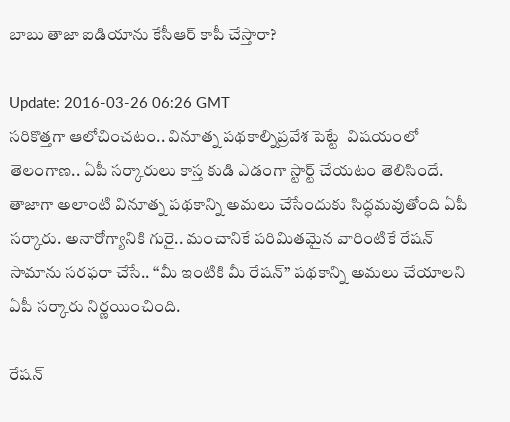బాబు తాజా ఐడియాను కేసీఆర్ కాపీ చేస్తారా?

Update: 2016-03-26 06:26 GMT
సరికొత్తగా ఆలోచించటం.. వినూత్న పథకాల్నిప్రవేశ పెట్టే  విషయంలో తెలంగాణ.. ఏపీ సర్కారులు కాస్త కుడి ఎడంగా స్టార్ట్ చేయటం తెలిసిందే. తాజాగా అలాంటి వినూత్న పథకాన్ని అమలు చేసేందుకు సిద్ధమవుతోంది ఏపీ సర్కారు. అనారోగ్యానికి గురై.. మంచానికే పరిమితమైన వారింటికే రేషన్ సామాను సరఫరా చేసే.. ‘‘మీ ఇంటికి మీ రేషన్’’ పథకాన్ని అమలు చేయాలని ఏపీ సర్కారు నిర్ణయించింది.

రేషన్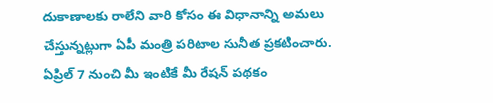దుకాణాలకు రాలేని వారి కోసం ఈ విధానాన్ని అమలు చేస్తున్నట్లుగా ఏపీ మంత్రి పరిటాల సునీత ప్రకటించారు. ఏప్రిల్ 7 నుంచి మీ ఇంటికే మీ రేషన్ పథకం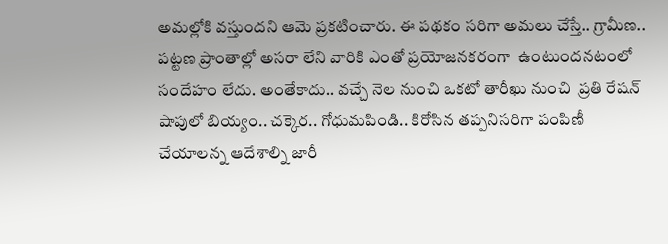అమల్లోకి వస్తుందని ఆమె ప్రకటించారు. ఈ పథకం సరిగా అమలు చేస్తే.. గ్రామీణ.. పట్టణ ప్రాంతాల్లో అసరా లేని వారికి ఎంతో ప్రయోజనకరంగా  ఉంటుందనటంలో సందేహం లేదు. అంతేకాదు.. వచ్చే నెల నుంచి ఒకటో తారీఖు నుంచి  ప్రతి రేషన్ షాపులో బియ్యం.. చక్కెర.. గోధుమపిండి.. కిరోసిన తప్పనిసరిగా పంపిణీ చేయాలన్న ఆదేశాల్ని జారీ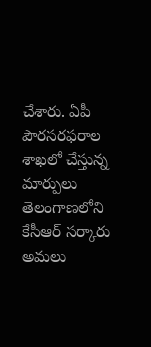చేశారు. ఏపీ పౌరసరఫరాల శాఖలో చేస్తున్న మార్పులు తెలంగాణలోని కేసీఆర్ సర్కారు అమలు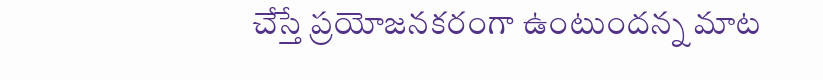చేస్తే ప్రయోజనకరంగా ఉంటుందన్న మాట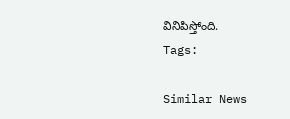వినిపిస్తోంది.
Tags:

Similar News